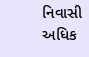નિવાસી અધિક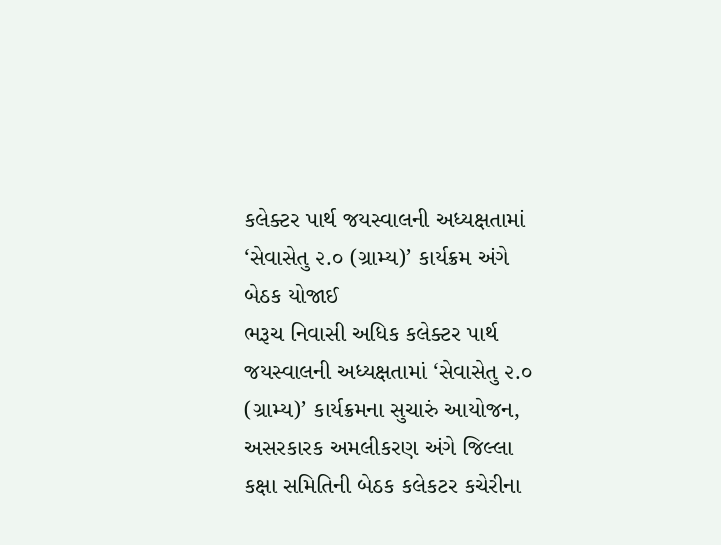કલેક્ટર પાર્થ જયસ્વાલની અધ્યક્ષતામાં ‘સેવાસેતુ ૨.૦ (ગ્રામ્ય)’ કાર્યક્રમ અંગે બેઠક યોજાઈ
ભરૂચ નિવાસી અધિક કલેક્ટર પાર્થ જયસ્વાલની અધ્યક્ષતામાં ‘સેવાસેતુ ૨.૦ (ગ્રામ્ય)’ કાર્યક્રમના સુચારું આયોજન, અસરકારક અમલીકરણ અંગે જિલ્લા કક્ષા સમિતિની બેઠક કલેકટર કચેરીના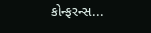કોન્ફરન્સ...